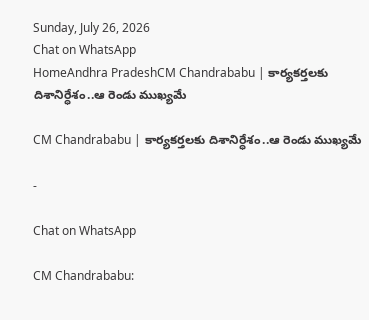Sunday, July 26, 2026
Chat on WhatsApp
HomeAndhra PradeshCM Chandrababu | కార్యకర్తలకు దిశానిర్ధేశం..ఆ రెండు ముఖ్యమే

CM Chandrababu | కార్యకర్తలకు దిశానిర్ధేశం..ఆ రెండు ముఖ్యమే

-

Chat on WhatsApp

CM Chandrababu: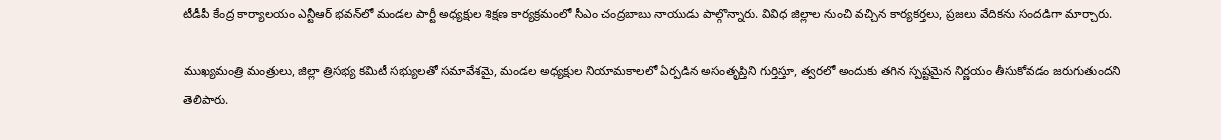టీడీపీ కేంద్ర కార్యాలయం ఎన్టీఆర్ భవన్‌లో మండల పార్టీ అధ్యక్షుల శిక్షణ కార్యక్రమంలో సీఎం చంద్రబాబు నాయుడు పాల్గొన్నారు. వివిధ జిల్లాల నుంచి వచ్చిన కార్యకర్తలు, ప్రజలు వేదికను సందడిగా మార్చారు.

ముఖ్యమంత్రి మంత్రులు, జిల్లా త్రిసభ్య కమిటీ సభ్యులతో సమావేశమై, మండల అధ్యక్షుల నియామకాలలో ఏర్పడిన అసంతృప్తిని గుర్తిస్తూ, త్వరలో అందుకు తగిన స్పష్టమైన నిర్ణయం తీసుకోవడం జరుగుతుందని తెలిపారు.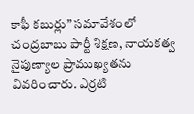కాఫీ కబుర్లు” సమావేశంలో చంద్రబాబు పార్టీ శిక్షణ, నాయకత్వ నైపుణ్యాల ప్రాముఖ్యతను వివరించారు. ఎర్రటి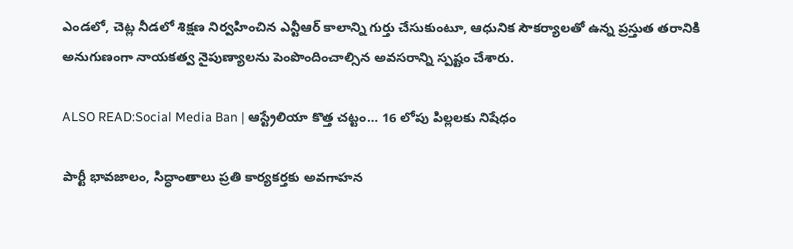ఎండలో, చెట్ల నీడలో శిక్షణ నిర్వహించిన ఎన్టీఆర్ కాలాన్ని గుర్తు చేసుకుంటూ, ఆధునిక సౌకర్యాలతో ఉన్న ప్రస్తుత తరానికి అనుగుణంగా నాయకత్వ నైపుణ్యాలను పెంపొందించాల్సిన అవసరాన్ని స్పష్టం చేశారు.

ALSO READ:Social Media Ban | ఆస్ట్రేలియా కొత్త చట్టం… 16 లోపు పిల్లలకు నిషేధం

పార్టీ భావజాలం, సిద్ధాంతాలు ప్రతి కార్యకర్తకు అవగాహన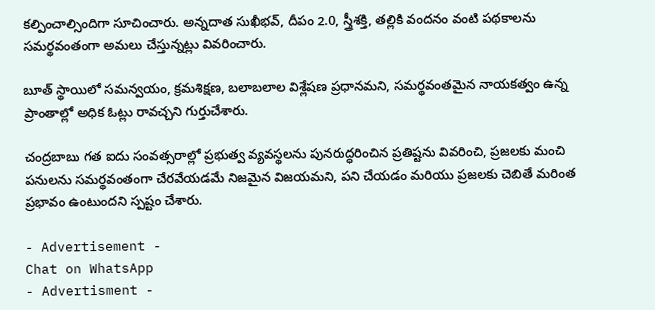కల్పించాల్సిందిగా సూచించారు. అన్నదాత సుఖీభవ్, దీపం 2.0, స్త్రీశక్తి, తల్లికి వందనం వంటి పథకాలను సమర్థవంతంగా అమలు చేస్తున్నట్లు వివరించారు.

బూత్ స్థాయిలో సమన్వయం, క్రమశిక్షణ, బలాబలాల విశ్లేషణ ప్రధానమని, సమర్థవంతమైన నాయకత్వం ఉన్న ప్రాంతాల్లో అధిక ఓట్లు రావచ్చని గుర్తుచేశారు.

చంద్రబాబు గత ఐదు సంవత్సరాల్లో ప్రభుత్వ వ్యవస్థలను పునరుద్ధరించిన ప్రతిష్టను వివరించి, ప్రజలకు మంచి పనులను సమర్థవంతంగా చేరవేయడమే నిజమైన విజయమని, పని చేయడం మరియు ప్రజలకు చెబితే మరింత ప్రభావం ఉంటుందని స్పష్టం చేశారు.

- Advertisement -
Chat on WhatsApp
- Advertisment -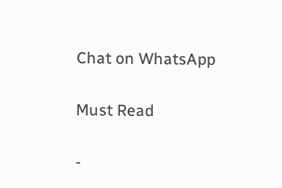Chat on WhatsApp

Must Read

-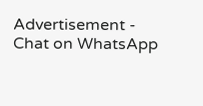Advertisement -
Chat on WhatsApp